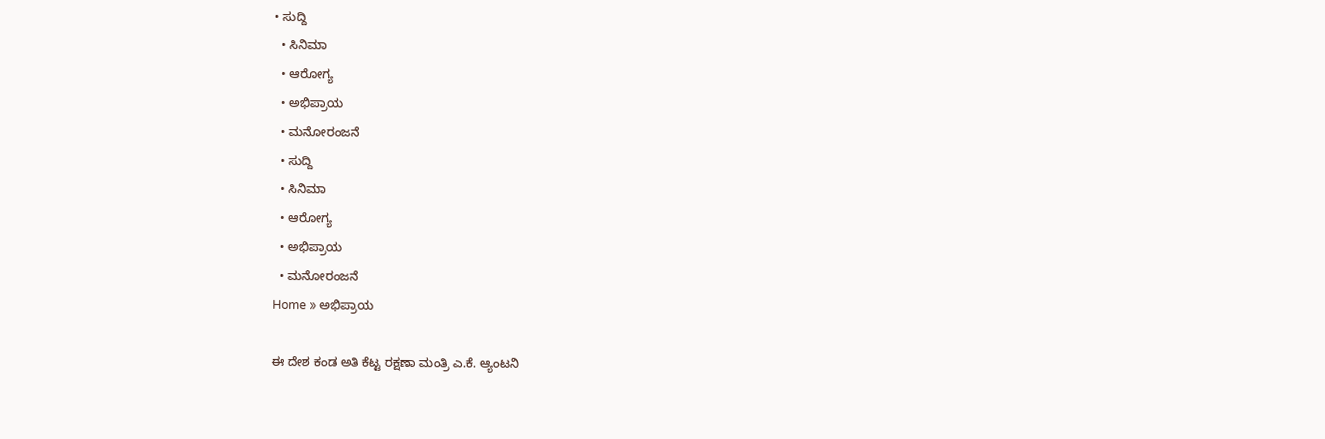• ಸುದ್ದಿ
  • ಸಿನಿಮಾ
  • ಆರೋಗ್ಯ
  • ಅಭಿಪ್ರಾಯ
  • ಮನೋರಂಜನೆ
  • ಸುದ್ದಿ
  • ಸಿನಿಮಾ
  • ಆರೋಗ್ಯ
  • ಅಭಿಪ್ರಾಯ
  • ಮನೋರಂಜನೆ
Home » ಅಭಿಪ್ರಾಯ

ಈ ದೇಶ ಕಂಡ ಅತಿ ಕೆಟ್ಟ ರಕ್ಷಣಾ ಮಂತ್ರಿ ಎ.ಕೆ. ಆ್ಯಂಟನಿ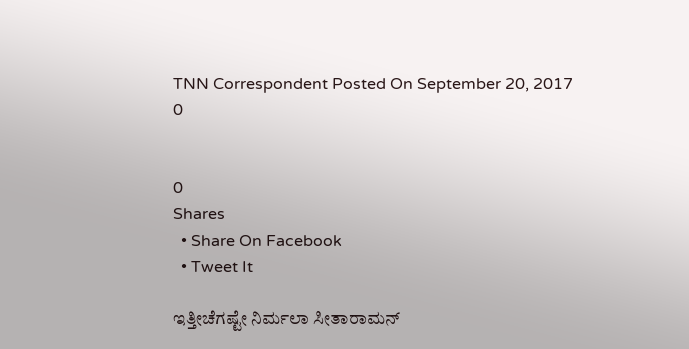TNN Correspondent Posted On September 20, 2017
0


0
Shares
  • Share On Facebook
  • Tweet It

ಇತ್ತೀಚೆಗಷ್ಟೇ ನಿರ್ಮಲಾ ಸೀತಾರಾಮನ್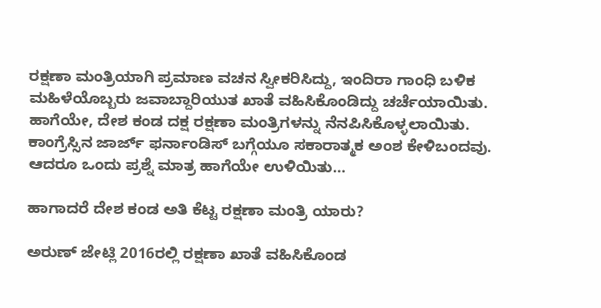ರಕ್ಷಣಾ ಮಂತ್ರಿಯಾಗಿ ಪ್ರಮಾಣ ವಚನ ಸ್ವೀಕರಿಸಿದ್ದು, ಇಂದಿರಾ ಗಾಂಧಿ ಬಳಿಕ ಮಹಿಳೆಯೊಬ್ಬರು ಜವಾಬ್ದಾರಿಯುತ ಖಾತೆ ವಹಿಸಿಕೊಂಡಿದ್ದು ಚರ್ಚೆಯಾಯಿತು. ಹಾಗೆಯೇ, ದೇಶ ಕಂಡ ದಕ್ಷ ರಕ್ಷಣಾ ಮಂತ್ರಿಗಳನ್ನು ನೆನಪಿಸಿಕೊಳ್ಳಲಾಯಿತು. ಕಾಂಗ್ರೆಸ್ಸಿನ ಜಾರ್ಜ್ ಫರ್ನಾಂಡಿಸ್ ಬಗ್ಗೆಯೂ ಸಕಾರಾತ್ಮಕ ಅಂಶ ಕೇಳಿಬಂದವು. ಆದರೂ ಒಂದು ಪ್ರಶ್ನೆ ಮಾತ್ರ ಹಾಗೆಯೇ ಉಳಿಯಿತು…

ಹಾಗಾದರೆ ದೇಶ ಕಂಡ ಅತಿ ಕೆಟ್ಟ ರಕ್ಷಣಾ ಮಂತ್ರಿ ಯಾರು?

ಅರುಣ್ ಜೇಟ್ಲಿ 2016ರಲ್ಲಿ ರಕ್ಷಣಾ ಖಾತೆ ವಹಿಸಿಕೊಂಡ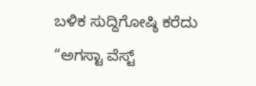ಬಳಿಕ ಸುದ್ದಿಗೋಷ್ಠಿ ಕರೆದು “ಅಗಸ್ಟಾ ವೆಸ್ಟ್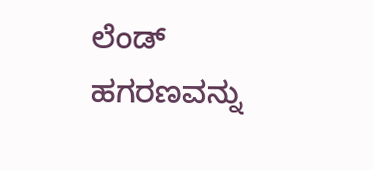ಲೆಂಡ್ ಹಗರಣವನ್ನು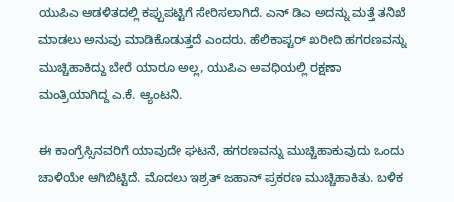ಯುಪಿಎ ಆಡಳಿತದಲ್ಲಿ ಕಪ್ಪುಪಟ್ಟಿಗೆ ಸೇರಿಸಲಾಗಿದೆ. ಎನ್ ಡಿಎ ಅದನ್ನು ಮತ್ತೆ ತನಿಖೆ ಮಾಡಲು ಅನುವು ಮಾಡಿಕೊಡುತ್ತದೆ ಎಂದರು. ಹೆಲಿಕಾಪ್ಟರ್ ಖರೀದಿ ಹಗರಣವನ್ನು ಮುಚ್ಚಿಹಾಕಿದ್ದು ಬೇರೆ ಯಾರೂ ಅಲ್ಲ, ಯುಪಿಎ ಅವಧಿಯಲ್ಲಿ ರಕ್ಷಣಾ ಮಂತ್ರಿಯಾಗಿದ್ದ ಎ.ಕೆ. ಆ್ಯಂಟನಿ.

ಈ ಕಾಂಗ್ರೆಸ್ಸಿನವರಿಗೆ ಯಾವುದೇ ಘಟನೆ, ಹಗರಣವನ್ನು ಮುಚ್ಚಿಹಾಕುವುದು ಒಂದು ಚಾಳಿಯೇ ಆಗಿಬಿಟ್ಟಿದೆ. ಮೊದಲು ಇಶ್ರತ್ ಜಹಾನ್ ಪ್ರಕರಣ ಮುಚ್ಚಿಹಾಕಿತು. ಬಳಿಕ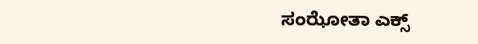ಸಂಝೋತಾ ಎಕ್ಸ್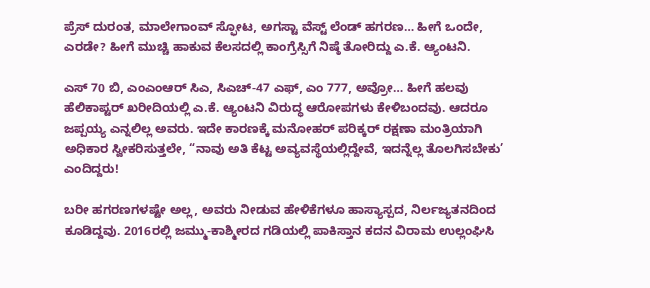ಪ್ರೆಸ್ ದುರಂತ, ಮಾಲೇಗಾಂವ್ ಸ್ಫೋಟ, ಅಗಸ್ಟಾ ವೆಸ್ಟ್ ಲೆಂಡ್ ಹಗರಣ… ಹೀಗೆ ಒಂದೇ, ಎರಡೇ? ಹೀಗೆ ಮುಚ್ಚಿ ಹಾಕುವ ಕೆಲಸದಲ್ಲಿ ಕಾಂಗ್ರೆಸ್ಸಿಗೆ ನಿಷ್ಠೆ ತೋರಿದ್ದು ಎ.ಕೆ. ಆ್ಯಂಟನಿ.

ಎಸ್ 70 ಬಿ, ಎಂಎಂಆರ್ ಸಿಎ, ಸಿಎಚ್-47 ಎಫ್, ಎಂ 777, ಅವ್ರೋ… ಹೀಗೆ ಹಲವು ಹೆಲಿಕಾಪ್ಟರ್ ಖರೀದಿಯಲ್ಲಿ ಎ.ಕೆ. ಆ್ಯಂಟನಿ ವಿರುದ್ಧ ಆರೋಪಗಳು ಕೇಳಿಬಂದವು. ಆದರೂ ಜಪ್ಪಯ್ಯ ಎನ್ನಲಿಲ್ಲ ಅವರು. ಇದೇ ಕಾರಣಕ್ಕೆ ಮನೋಹರ್ ಪರಿಕ್ಕರ್ ರಕ್ಷಣಾ ಮಂತ್ರಿಯಾಗಿ ಅಧಿಕಾರ ಸ್ವೀಕರಿಸುತ್ತಲೇ, “ನಾವು ಅತಿ ಕೆಟ್ಟ ಅವ್ಯವಸ್ಥೆಯಲ್ಲಿದ್ದೇವೆ, ಇದನ್ನೆಲ್ಲ ತೊಲಗಿಸಬೇಕು’ ಎಂದಿದ್ದರು!

ಬರೀ ಹಗರಣಗಳಷ್ಟೇ ಅಲ್ಲ, ಅವರು ನೀಡುವ ಹೇಳಿಕೆಗಳೂ ಹಾಸ್ಯಾಸ್ಪದ, ನಿರ್ಲಜ್ಯತನದಿಂದ ಕೂಡಿದ್ದವು. 2016ರಲ್ಲಿ ಜಮ್ಮು-ಕಾಶ್ಮೀರದ ಗಡಿಯಲ್ಲಿ ಪಾಕಿಸ್ತಾನ ಕದನ ವಿರಾಮ ಉಲ್ಲಂಘಿಸಿ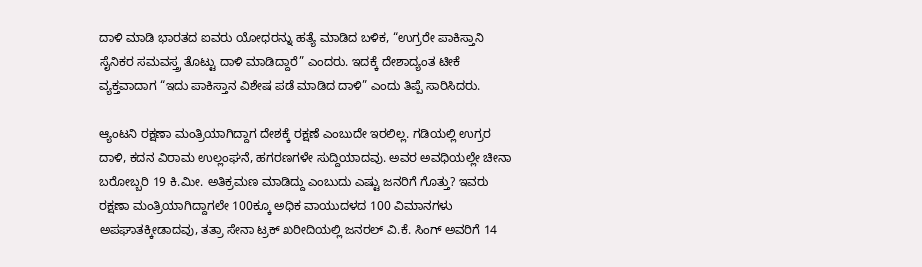ದಾಳಿ ಮಾಡಿ ಭಾರತದ ಐವರು ಯೋಧರನ್ನು ಹತ್ಯೆ ಮಾಡಿದ ಬಳಿಕ, “ಉಗ್ರರೇ ಪಾಕಿಸ್ತಾನಿ ಸೈನಿಕರ ಸಮವಸ್ತ್ರ ತೊಟ್ಟು ದಾಳಿ ಮಾಡಿದ್ದಾರೆ” ಎಂದರು. ಇದಕ್ಕೆ ದೇಶಾದ್ಯಂತ ಟೀಕೆ ವ್ಯಕ್ತವಾದಾಗ “ಇದು ಪಾಕಿಸ್ತಾನ ವಿಶೇಷ ಪಡೆ ಮಾಡಿದ ದಾಳಿ” ಎಂದು ತಿಪ್ಪೆ ಸಾರಿಸಿದರು.

ಆ್ಯಂಟನಿ ರಕ್ಷಣಾ ಮಂತ್ರಿಯಾಗಿದ್ದಾಗ ದೇಶಕ್ಕೆ ರಕ್ಷಣೆ ಎಂಬುದೇ ಇರಲಿಲ್ಲ. ಗಡಿಯಲ್ಲಿ ಉಗ್ರರ ದಾಳಿ, ಕದನ ವಿರಾಮ ಉಲ್ಲಂಘನೆ, ಹಗರಣಗಳೇ ಸುದ್ದಿಯಾದವು. ಅವರ ಅವಧಿಯಲ್ಲೇ ಚೀನಾ ಬರೋಬ್ಬರಿ 19 ಕಿ.ಮೀ. ಅತಿಕ್ರಮಣ ಮಾಡಿದ್ದು ಎಂಬುದು ಎಷ್ಟು ಜನರಿಗೆ ಗೊತ್ತು? ಇವರು ರಕ್ಷಣಾ ಮಂತ್ರಿಯಾಗಿದ್ದಾಗಲೇ 100ಕ್ಕೂ ಅಧಿಕ ವಾಯುದಳದ 100 ವಿಮಾನಗಳು ಅಪಘಾತಕ್ಕೀಡಾದವು, ತತ್ರಾ ಸೇನಾ ಟ್ರಕ್ ಖರೀದಿಯಲ್ಲಿ ಜನರಲ್ ವಿ.ಕೆ. ಸಿಂಗ್ ಅವರಿಗೆ 14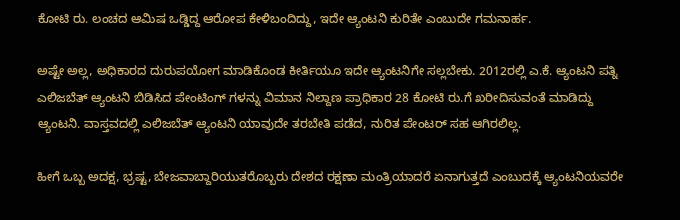ಕೋಟಿ ರು. ಲಂಚದ ಆಮಿಷ ಒಡ್ಡಿದ್ದ ಆರೋಪ ಕೇಳಿಬಂದಿದ್ದು, ಇದೇ ಆ್ಯಂಟನಿ ಕುರಿತೇ ಎಂಬುದೇ ಗಮನಾರ್ಹ.

ಅಷ್ಟೇ ಅಲ್ಲ, ಅಧಿಕಾರದ ದುರುಪಯೋಗ ಮಾಡಿಕೊಂಡ ಕೀರ್ತಿಯೂ ಇದೇ ಆ್ಯಂಟನಿಗೇ ಸಲ್ಲಬೇಕು. 2012ರಲ್ಲಿ ಎ.ಕೆ. ಆ್ಯಂಟನಿ ಪತ್ನಿ ಎಲಿಜಬೆತ್ ಆ್ಯಂಟನಿ ಬಿಡಿಸಿದ ಪೇಂಟಿಂಗ್ ಗಳನ್ನು ವಿಮಾನ ನಿಲ್ದಾಣ ಪ್ರಾಧಿಕಾರ 28 ಕೋಟಿ ರು.ಗೆ ಖರೀದಿಸುವಂತೆ ಮಾಡಿದ್ದು ಆ್ಯಂಟನಿ. ವಾಸ್ತವದಲ್ಲಿ ಎಲಿಜಬೆತ್ ಆ್ಯಂಟನಿ ಯಾವುದೇ ತರಬೇತಿ ಪಡೆದ, ನುರಿತ ಪೇಂಟರ್ ಸಹ ಆಗಿರಲಿಲ್ಲ.

ಹೀಗೆ ಒಬ್ಬ ಅದಕ್ಷ, ಭ್ರಷ್ಟ, ಬೇಜವಾಬ್ದಾರಿಯುತರೊಬ್ಬರು ದೇಶದ ರಕ್ಷಣಾ ಮಂತ್ರಿಯಾದರೆ ಏನಾಗುತ್ತದೆ ಎಂಬುದಕ್ಕೆ ಆ್ಯಂಟನಿಯವರೇ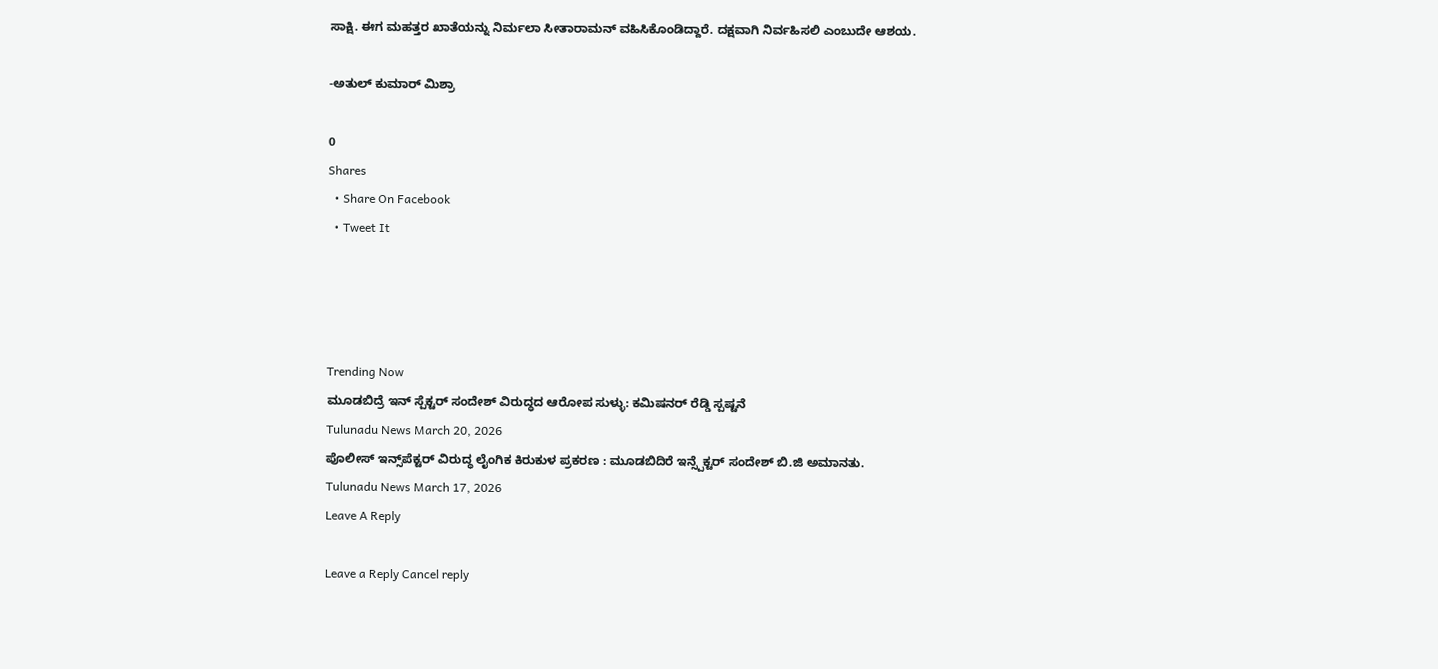ಸಾಕ್ಷಿ. ಈಗ ಮಹತ್ತರ ಖಾತೆಯನ್ನು ನಿರ್ಮಲಾ ಸೀತಾರಾಮನ್ ವಹಿಸಿಕೊಂಡಿದ್ದಾರೆ. ದಕ್ಷವಾಗಿ ನಿರ್ವಹಿಸಲಿ ಎಂಬುದೇ ಆಶಯ.

-ಅತುಲ್ ಕುಮಾರ್ ಮಿಶ್ರಾ

0
Shares
  • Share On Facebook
  • Tweet It




Trending Now
ಮೂಡಬಿದ್ರೆ ಇನ್ ಸ್ಪೆಕ್ಟ‌ರ್ ಸಂದೇಶ್ ವಿರುದ್ಧದ ಆರೋಪ ಸುಳ್ಳು: ಕಮಿಷನ‌ರ್ ರೆಡ್ಡಿ ಸ್ಪಷ್ಟನೆ
Tulunadu News March 20, 2026
ಪೊಲೀಸ್ ಇನ್ಸ್‌ಪೆಕ್ಟರ್ ವಿರುದ್ಧ ಲೈಂಗಿಕ ಕಿರುಕುಳ ಪ್ರಕರಣ : ಮೂಡಬಿದಿರೆ ಇನ್ಸ್ಪೆಕ್ಟರ್ ಸಂದೇಶ್ ಬಿ.ಜಿ ಅಮಾನತು.
Tulunadu News March 17, 2026
Leave A Reply

Leave a Reply Cancel reply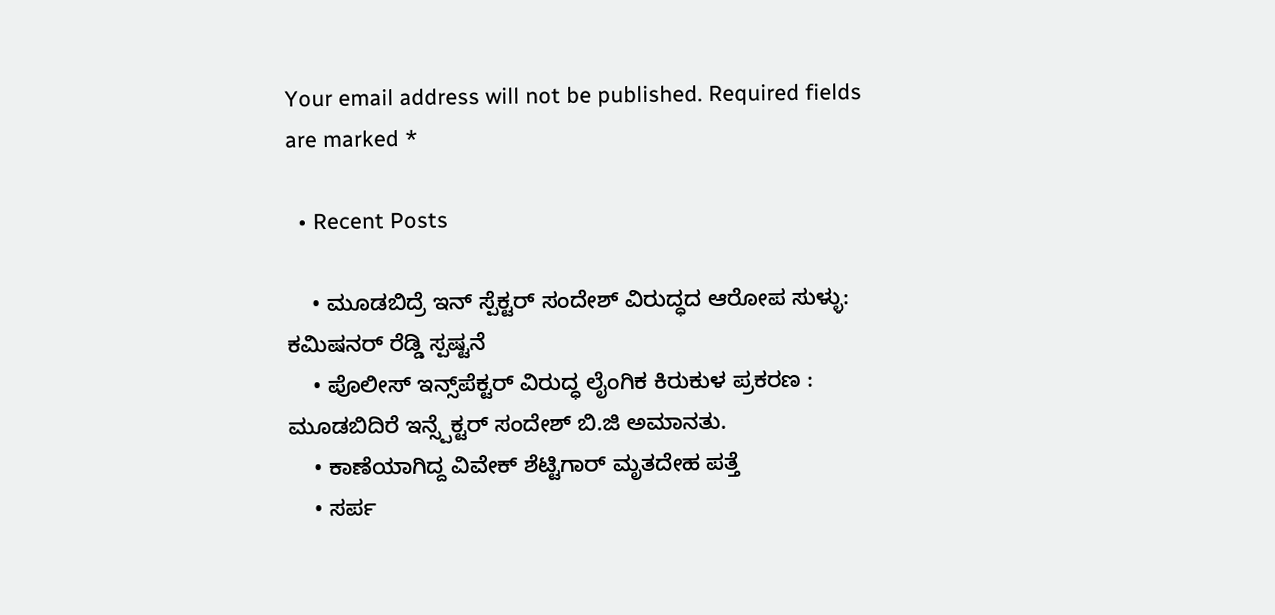Your email address will not be published. Required fields are marked *

  • Recent Posts

    • ಮೂಡಬಿದ್ರೆ ಇನ್ ಸ್ಪೆಕ್ಟ‌ರ್ ಸಂದೇಶ್ ವಿರುದ್ಧದ ಆರೋಪ ಸುಳ್ಳು: ಕಮಿಷನ‌ರ್ ರೆಡ್ಡಿ ಸ್ಪಷ್ಟನೆ
    • ಪೊಲೀಸ್ ಇನ್ಸ್‌ಪೆಕ್ಟರ್ ವಿರುದ್ಧ ಲೈಂಗಿಕ ಕಿರುಕುಳ ಪ್ರಕರಣ : ಮೂಡಬಿದಿರೆ ಇನ್ಸ್ಪೆಕ್ಟರ್ ಸಂದೇಶ್ ಬಿ.ಜಿ ಅಮಾನತು.
    • ಕಾಣೆಯಾಗಿದ್ದ ವಿವೇಕ್ ಶೆಟ್ಟಿಗಾರ್ ಮೃತದೇಹ ಪತ್ತೆ
    • ಸರ್ಪ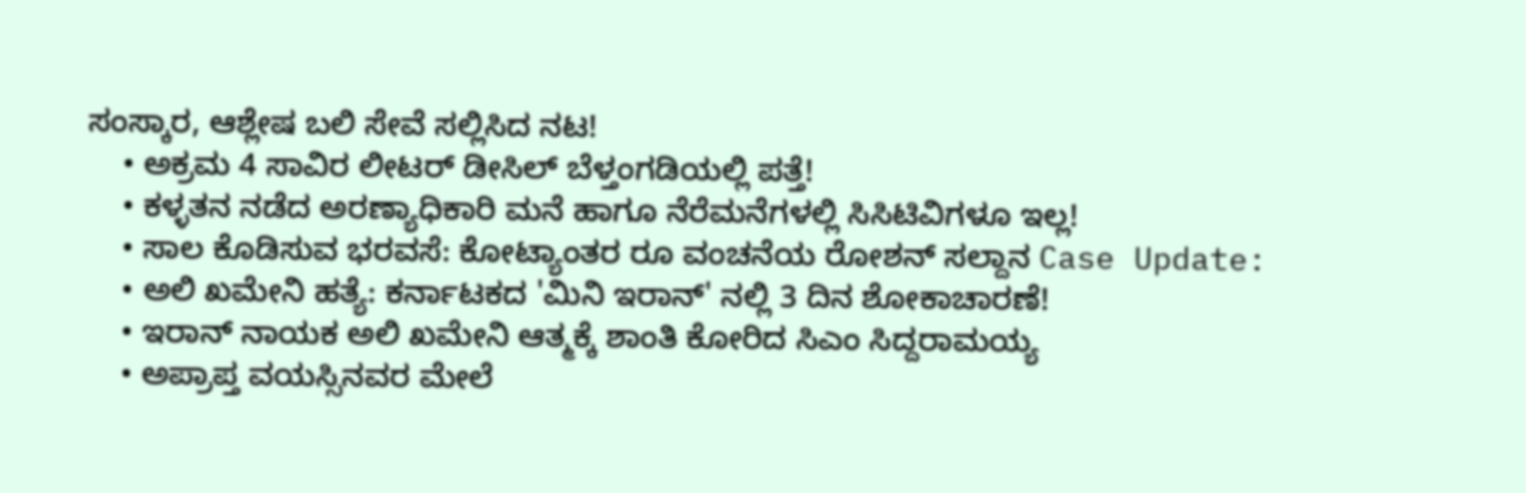ಸಂಸ್ಕಾರ, ಆಶ್ಲೇಷ ಬಲಿ ಸೇವೆ ಸಲ್ಲಿಸಿದ ನಟ!
    • ಅಕ್ರಮ 4 ಸಾವಿರ ಲೀಟರ್ ಡೀಸಿಲ್ ಬೆಳ್ತಂಗಡಿಯಲ್ಲಿ ಪತ್ತೆ!
    • ಕಳ್ಳತನ ನಡೆದ ಅರಣ್ಯಾಧಿಕಾರಿ ಮನೆ ಹಾಗೂ ನೆರೆಮನೆಗಳಲ್ಲಿ ಸಿಸಿಟಿವಿಗಳೂ ಇಲ್ಲ!
    • ಸಾಲ ಕೊಡಿಸುವ ಭರವಸೆ: ಕೋಟ್ಯಾಂತರ ರೂ ವಂಚನೆಯ ರೋಶನ್ ಸಲ್ದಾನ Case Update:
    • ಅಲಿ ಖಮೇನಿ ಹತ್ಯೆ: ಕರ್ನಾಟಕದ 'ಮಿನಿ ಇರಾನ್' ನಲ್ಲಿ 3 ದಿನ ಶೋಕಾಚಾರಣೆ!
    • ಇರಾನ್ ನಾಯಕ‌ ಅಲಿ ಖಮೇನಿ ಆತ್ಮಕ್ಕೆ ಶಾಂತಿ ಕೋರಿದ ಸಿಎಂ ಸಿದ್ದರಾಮಯ್ಯ
    • ಅಪ್ರಾಪ್ತ ವಯಸ್ಸಿನವರ ಮೇಲೆ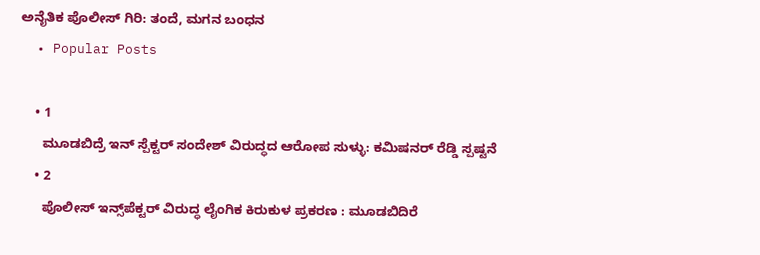ಅನೈತಿಕ ಪೊಲೀಸ್ ಗಿರಿ: ತಂದೆ, ಮಗನ ಬಂಧನ
  • Popular Posts

    • 1
      ಮೂಡಬಿದ್ರೆ ಇನ್ ಸ್ಪೆಕ್ಟ‌ರ್ ಸಂದೇಶ್ ವಿರುದ್ಧದ ಆರೋಪ ಸುಳ್ಳು: ಕಮಿಷನ‌ರ್ ರೆಡ್ಡಿ ಸ್ಪಷ್ಟನೆ
    • 2
      ಪೊಲೀಸ್ ಇನ್ಸ್‌ಪೆಕ್ಟರ್ ವಿರುದ್ಧ ಲೈಂಗಿಕ ಕಿರುಕುಳ ಪ್ರಕರಣ : ಮೂಡಬಿದಿರೆ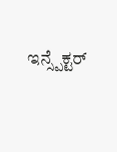ಇನ್ಸ್ಪೆಕ್ಟರ್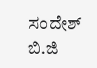ಸಂದೇಶ್ ಬಿ.ಜಿ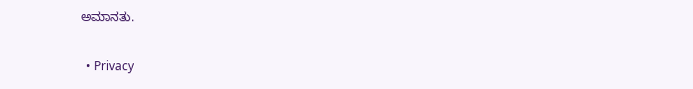ಅಮಾನತು.

  • Privacy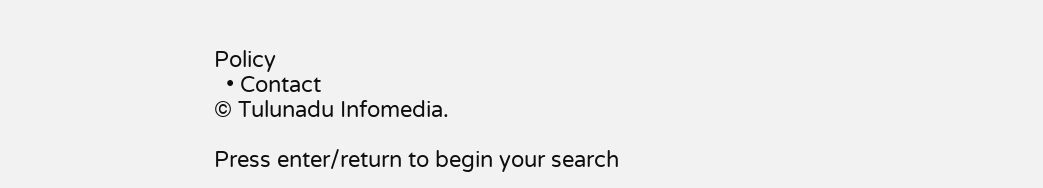Policy
  • Contact
© Tulunadu Infomedia.

Press enter/return to begin your search